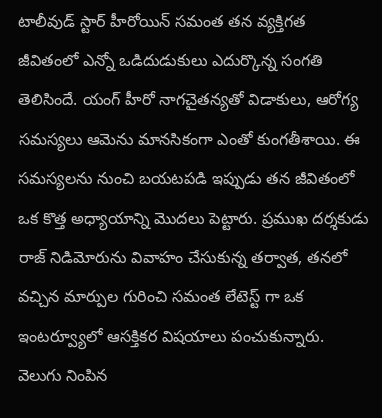టాలీవుడ్ స్టార్ హీరోయిన్ సమంత తన వ్యక్తిగత జీవితంలో ఎన్నో ఒడిదుడుకులు ఎదుర్కొన్న సంగతి తెలిసిందే. యంగ్ హీరో నాగచైతన్యతో విడాకులు, ఆరోగ్య సమస్యలు ఆమెను మానసికంగా ఎంతో కుంగతీశాయి. ఈ సమస్యలను నుంచి బయటపడి ఇప్పుడు తన జీవితంలో ఒక కొత్త అధ్యాయాన్ని మొదలు పెట్టారు. ప్రముఖ దర్శకుడు రాజ్ నిడిమోరును వివాహం చేసుకున్న తర్వాత, తనలో వచ్చిన మార్పుల గురించి సమంత లేటెస్ట్ గా ఒక ఇంటర్వ్యూలో ఆసక్తికర విషయాలు పంచుకున్నారు.
వెలుగు నింపిన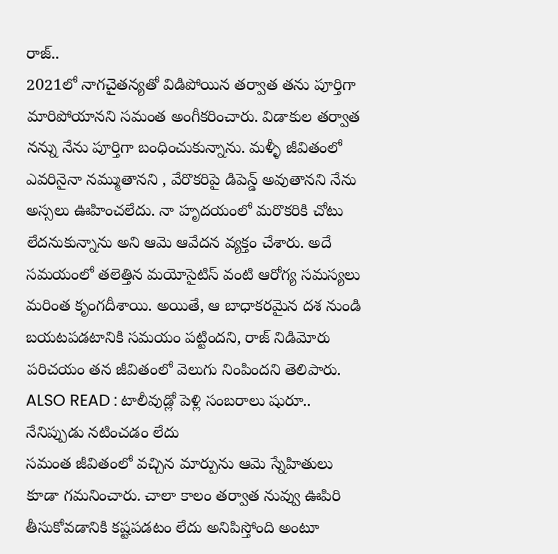రాజ్..
2021లో నాగచైతన్యతో విడిపోయిన తర్వాత తను పూర్తిగా మారిపోయానని సమంత అంగీకరించారు. విడాకుల తర్వాత నన్ను నేను పూర్తిగా బంధించుకున్నాను. మళ్ళీ జీవితంలో ఎవరినైనా నమ్ముతానని , వేరొకరిపై డిపెన్డ్ అవుతానని నేను అస్సలు ఊహించలేదు. నా హృదయంలో మరొకరికి చోటు లేదనుకున్నాను అని ఆమె ఆవేదన వ్యక్తం చేశారు. అదే సమయంలో తలెత్తిన మయోసైటిస్ వంటి ఆరోగ్య సమస్యలు మరింత కృంగదీశాయి. అయితే, ఆ బాధాకరమైన దశ నుండి బయటపడటానికి సమయం పట్టిందని, రాజ్ నిడిమోరు పరిచయం తన జీవితంలో వెలుగు నింపిందని తెలిపారు.
ALSO READ : టాలీవుడ్లో పెళ్లి సంబరాలు షురూ..
నేనిప్పుడు నటించడం లేదు
సమంత జీవితంలో వచ్చిన మార్పును ఆమె స్నేహితులు కూడా గమనించారు. చాలా కాలం తర్వాత నువ్వు ఊపిరి తీసుకోవడానికి కష్టపడటం లేదు అనిపిస్తోంది అంటూ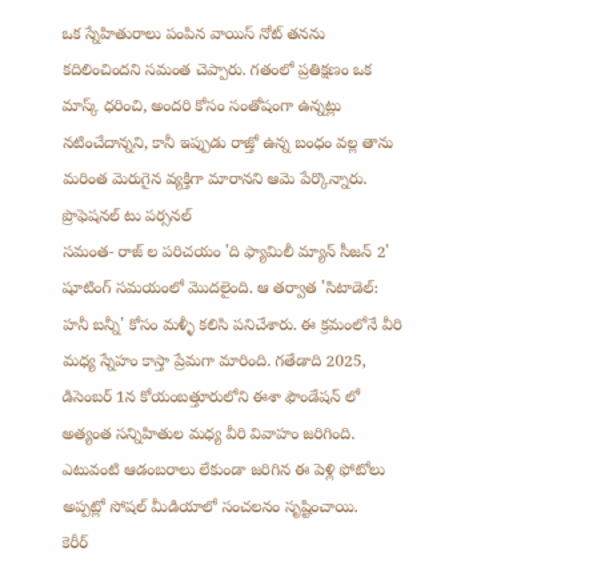ఒక స్నేహితురాలు పంపిన వాయిస్ నోట్ తనను కదిలించిందని సమంత చెప్పారు. గతంలో ప్రతిక్షణం ఒక మాస్క్ ధరించి, అందరి కోసం సంతోషంగా ఉన్నట్లు నటించేదాన్నని, కానీ ఇప్పుడు రాజ్తో ఉన్న బంధం వల్ల తాను మరింత మెరుగైన వ్యక్తిగా మారానని ఆమె పేర్కొన్నారు.
ప్రొఫెషనల్ టు పర్సనల్
సమంత- రాజ్ ల పరిచయం 'ది ఫ్యామిలీ మ్యాన్ సీజన్ 2' షూటింగ్ సమయంలో మొదలైంది. ఆ తర్వాత 'సిటాడెల్: హనీ బన్నీ' కోసం మళ్ళీ కలిసి పనిచేశారు. ఈ క్రమంలోనే వీరి మధ్య స్నేహం కాస్తా ప్రేమగా మారింది. గతేడాది 2025, డిసెంబర్ 1న కోయంబత్తూరులోని ఈశా ఫౌండేషన్ లో అత్యంత సన్నిహితుల మధ్య వీరి వివాహం జరిగింది. ఎటువంటి ఆడంబరాలు లేకుండా జరిగిన ఈ పెళ్లి ఫోటోలు అప్పట్లో సోషల్ మీడియాలో సంచలనం సృష్టించాయి.
కెరీర్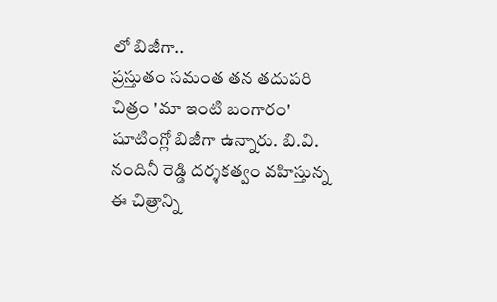లో బిజీగా..
ప్రస్తుతం సమంత తన తదుపరి చిత్రం 'మా ఇంటి బంగారం' షూటింగ్లో బిజీగా ఉన్నారు. బి.వి. నందినీ రెడ్డి దర్శకత్వం వహిస్తున్న ఈ చిత్రాన్ని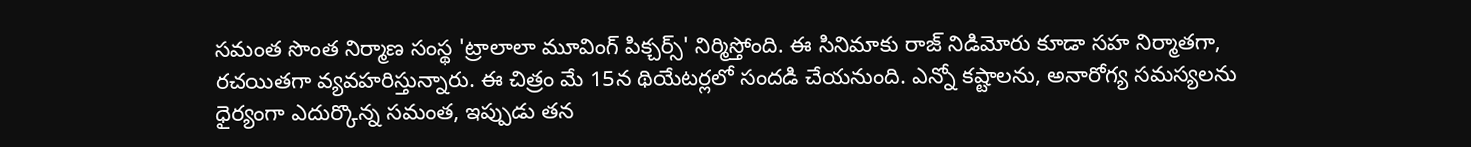సమంత సొంత నిర్మాణ సంస్థ 'ట్రాలాలా మూవింగ్ పిక్చర్స్' నిర్మిస్తోంది. ఈ సినిమాకు రాజ్ నిడిమోరు కూడా సహ నిర్మాతగా, రచయితగా వ్యవహరిస్తున్నారు. ఈ చిత్రం మే 15న థియేటర్లలో సందడి చేయనుంది. ఎన్నో కష్టాలను, అనారోగ్య సమస్యలను ధైర్యంగా ఎదుర్కొన్న సమంత, ఇప్పుడు తన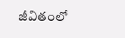జీవితంలో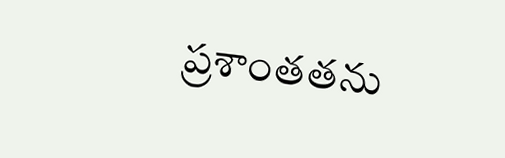ప్రశాంతతను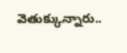వెతుక్కున్నారు..